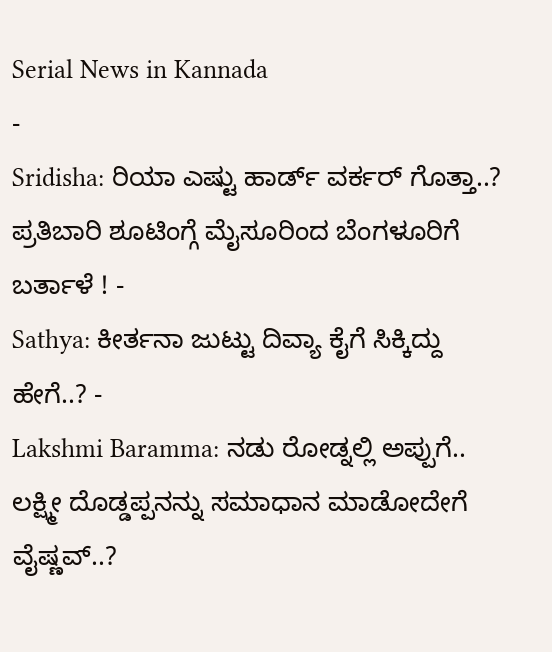Serial News in Kannada
-
Sridisha: ರಿಯಾ ಎಷ್ಟು ಹಾರ್ಡ್ ವರ್ಕರ್ ಗೊತ್ತಾ..? ಪ್ರತಿಬಾರಿ ಶೂಟಿಂಗ್ಗೆ ಮೈಸೂರಿಂದ ಬೆಂಗಳೂರಿಗೆ ಬರ್ತಾಳೆ ! -
Sathya: ಕೀರ್ತನಾ ಜುಟ್ಟು ದಿವ್ಯಾ ಕೈಗೆ ಸಿಕ್ಕಿದ್ದು ಹೇಗೆ..? -
Lakshmi Baramma: ನಡು ರೋಡ್ನಲ್ಲಿ ಅಪ್ಪುಗೆ.. ಲಕ್ಷ್ಮೀ ದೊಡ್ಡಪ್ಪನನ್ನು ಸಮಾಧಾನ ಮಾಡೋದೇಗೆ ವೈಷ್ಣವ್..?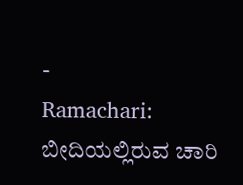-
Ramachari: ಬೀದಿಯಲ್ಲಿರುವ ಚಾರಿ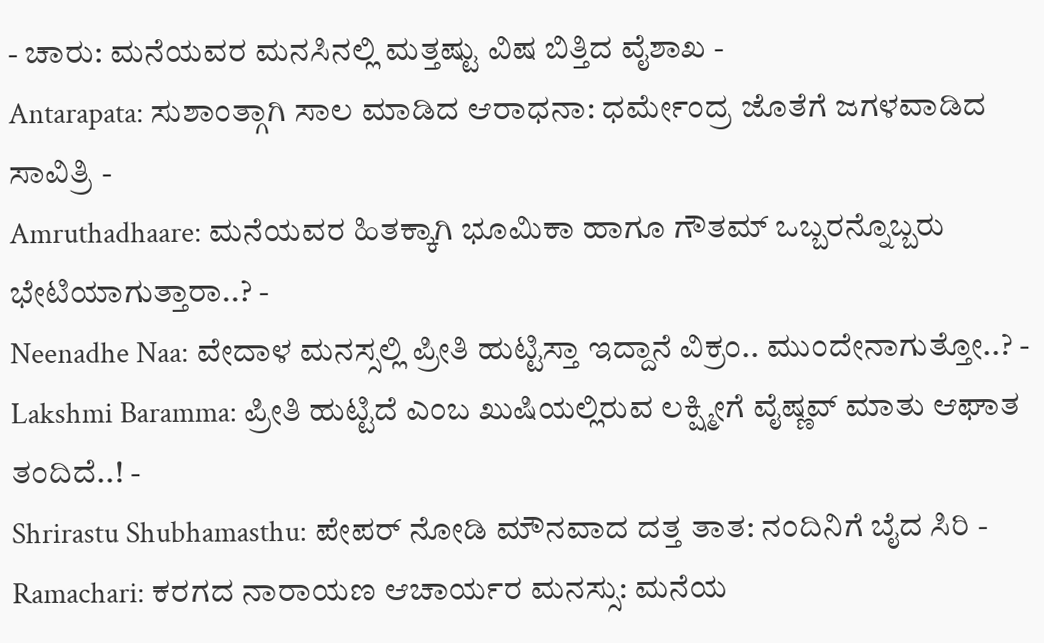- ಚಾರು: ಮನೆಯವರ ಮನಸಿನಲ್ಲಿ ಮತ್ತಷ್ಟು ವಿಷ ಬಿತ್ತಿದ ವೈಶಾಖ -
Antarapata: ಸುಶಾಂತ್ಗಾಗಿ ಸಾಲ ಮಾಡಿದ ಆರಾಧನಾ: ಧರ್ಮೇಂದ್ರ ಜೊತೆಗೆ ಜಗಳವಾಡಿದ ಸಾವಿತ್ರಿ -
Amruthadhaare: ಮನೆಯವರ ಹಿತಕ್ಕಾಗಿ ಭೂಮಿಕಾ ಹಾಗೂ ಗೌತಮ್ ಒಬ್ಬರನ್ನೊಬ್ಬರು ಭೇಟಿಯಾಗುತ್ತಾರಾ..? -
Neenadhe Naa: ವೇದಾಳ ಮನಸ್ಸಲ್ಲಿ ಪ್ರೀತಿ ಹುಟ್ಟಿಸ್ತಾ ಇದ್ದಾನೆ ವಿಕ್ರಂ.. ಮುಂದೇನಾಗುತ್ತೋ..? -
Lakshmi Baramma: ಪ್ರೀತಿ ಹುಟ್ಟಿದೆ ಎಂಬ ಖುಷಿಯಲ್ಲಿರುವ ಲಕ್ಷ್ಮೀಗೆ ವೈಷ್ಣವ್ ಮಾತು ಆಘಾತ ತಂದಿದೆ..! -
Shrirastu Shubhamasthu: ಪೇಪರ್ ನೋಡಿ ಮೌನವಾದ ದತ್ತ ತಾತ: ನಂದಿನಿಗೆ ಬೈದ ಸಿರಿ -
Ramachari: ಕರಗದ ನಾರಾಯಣ ಆಚಾರ್ಯರ ಮನಸ್ಸು: ಮನೆಯ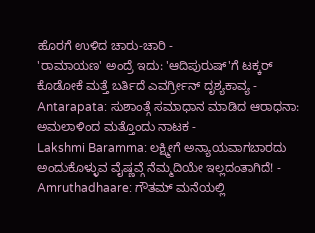ಹೊರಗೆ ಉಳಿದ ಚಾರು-ಚಾರಿ -
'ರಾಮಾಯಣ' ಅಂದ್ರೆ ಇದು: 'ಆದಿಪುರುಷ್'ಗೆ ಟಕ್ಕರ್ ಕೊಡೋಕೆ ಮತ್ತೆ ಬರ್ತಿದೆ ಎವರ್ಗ್ರೀನ್ ದೃಶ್ಯಕಾವ್ಯ -
Antarapata: ಸುಶಾಂತ್ಗೆ ಸಮಾಧಾನ ಮಾಡಿದ ಆರಾಧನಾ: ಅಮಲಾಳಿಂದ ಮತ್ತೊಂದು ನಾಟಕ -
Lakshmi Baramma: ಲಕ್ಷ್ಮೀಗೆ ಅನ್ಯಾಯವಾಗಬಾರದು ಅಂದುಕೊಳ್ಳುವ ವೈಷ್ಣವ್ಗೆ ನೆಮ್ಮದಿಯೇ ಇಲ್ಲದಂತಾಗಿದೆ! -
Amruthadhaare: ಗೌತಮ್ ಮನೆಯಲ್ಲಿ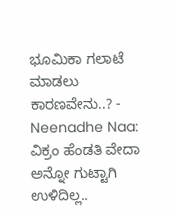ಭೂಮಿಕಾ ಗಲಾಟೆ ಮಾಡಲು ಕಾರಣವೇನು..? -
Neenadhe Naa: ವಿಕ್ರಂ ಹೆಂಡತಿ ವೇದಾ ಅನ್ನೋ ಗುಟ್ಟಾಗಿ ಉಳಿದಿಲ್ಲ..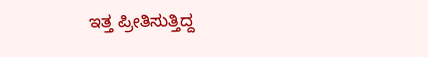ಇತ್ತ ಪ್ರೀತಿಸುತ್ತಿದ್ದ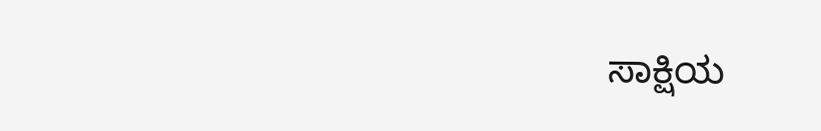ಸಾಕ್ಷಿಯ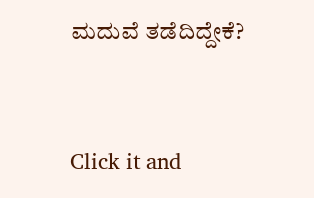ಮದುವೆ ತಡೆದಿದ್ದೇಕೆ?


Click it and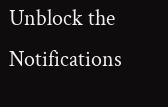Unblock the Notifications